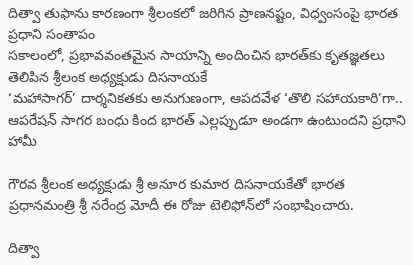దిత్వా తుఫాను కారణంగా శ్రీలంకలో జరిగిన ప్రాణనష్టం, విధ్వంసంపై భారత ప్రధాని సంతాపం
సకాలంలో, ప్రభావవంతమైన సాయాన్ని అందించిన భారత్‌కు కృతజ్ఞతలు తెలిపిన శ్రీలంక అధ్యక్షుడు దిసనాయకే
‘మహాసాగర్‌’ దార్శనికతకు అనుగుణంగా, ఆపదవేళ ‘తొలి సహాయకారి’గా.. ఆపరేషన్ సాగర బంధు కింద భారత్ ఎల్లప్పుడూ అండగా ఉంటుందని ప్రధాని హామీ

గౌరవ శ్రీలంక అధ్యక్షుడు శ్రీ అనూర కుమార దిసనాయకేతో భారత ప్రధానమంత్రి శ్రీ నరేంద్ర మోదీ ఈ రోజు టెలిఫోన్‌లో సంభాషించారు.

దిత్వా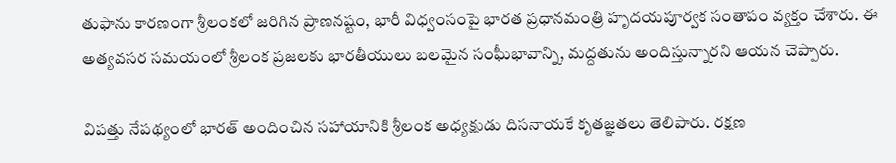తుఫాను కారణంగా శ్రీలంకలో జరిగిన ప్రాణనష్టం, భారీ విధ్వంసంపై భారత ప్రధానమంత్రి హృదయపూర్వక సంతాపం వ్యక్తం చేశారు. ఈ అత్యవసర సమయంలో శ్రీలంక ప్రజలకు భారతీయులు బలమైన సంఘీభావాన్ని, మద్దతును అందిస్తున్నారని ఆయన చెప్పారు.

విపత్తు నేపథ్యంలో భారత్ అందించిన సహాయానికి శ్రీలంక అధ్యక్షుడు దిసనాయకే కృతజ్ఞతలు తెలిపారు. రక్షణ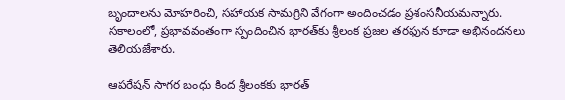బృందాలను మోహరించి, సహాయక సామగ్రిని వేగంగా అందించడం ప్రశంసనీయమన్నారు. సకాలంలో, ప్రభావవంతంగా స్పందించిన భారత్‌కు శ్రీలంక ప్రజల తరఫున కూడా అభినందనలు తెలియజేశారు.

ఆపరేషన్ సాగర బంధు కింద శ్రీలంకకు భారత్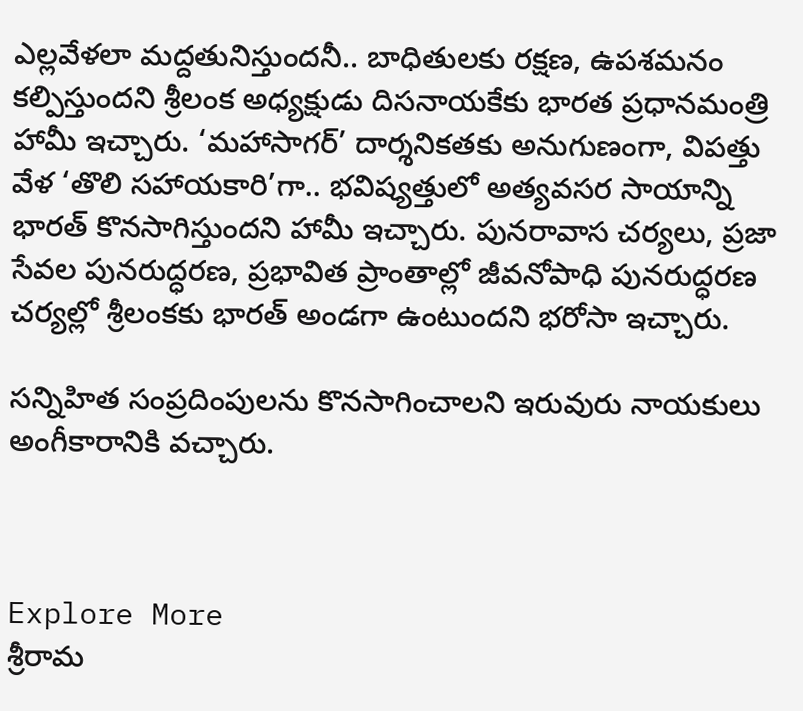ఎల్లవేళలా మద్దతునిస్తుందనీ.. బాధితులకు రక్షణ, ఉపశమనం కల్పిస్తుందని శ్రీలంక అధ్యక్షుడు దిసనాయకేకు భారత ప్రధానమంత్రి హామీ ఇచ్చారు. ‘మహాసాగర్’ దార్శనికతకు అనుగుణంగా, విపత్తు వేళ ‘తొలి సహాయకారి’గా.. భవిష్యత్తులో అత్యవసర సాయాన్ని భారత్ కొనసాగిస్తుందని హామీ ఇచ్చారు. పునరావాస చర్యలు, ప్రజా సేవల పునరుద్ధరణ, ప్రభావిత ప్రాంతాల్లో జీవనోపాధి పునరుద్ధరణ చర్యల్లో శ్రీలంకకు భారత్ అండగా ఉంటుందని భరోసా ఇచ్చారు.

సన్నిహిత సంప్రదింపులను కొనసాగించాలని ఇరువురు నాయకులు అంగీకారానికి వచ్చారు.



Explore More
శ్రీరామ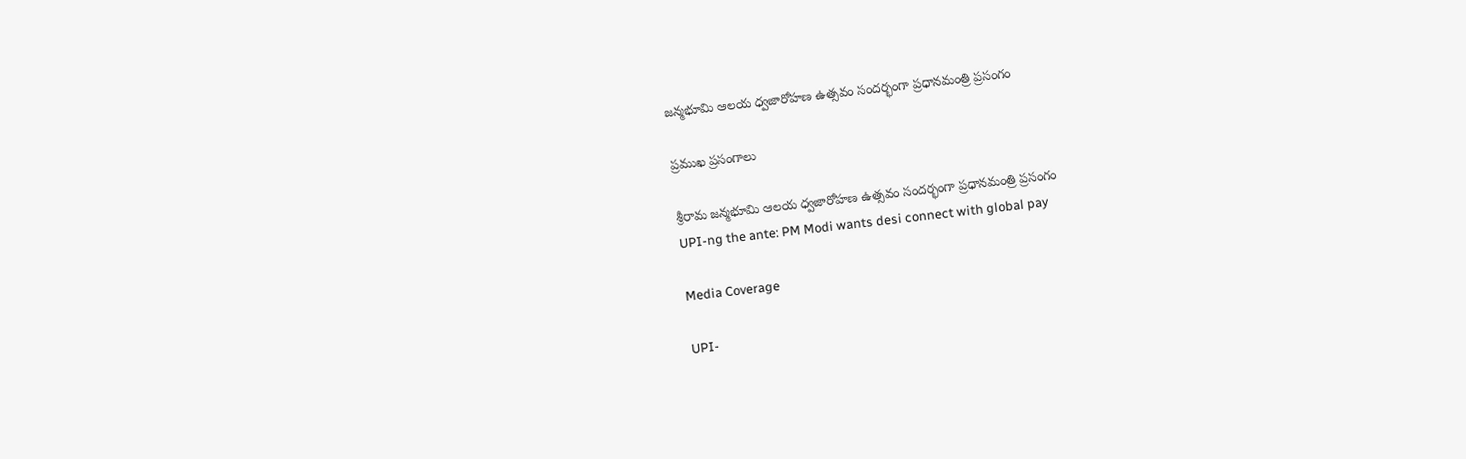జన్మభూమి ఆలయ ధ్వజారోహణ ఉత్సవం సందర్భంగా ప్రధానమంత్రి ప్రసంగం

ప్రముఖ ప్రసంగాలు

శ్రీరామ జన్మభూమి ఆలయ ధ్వజారోహణ ఉత్సవం సందర్భంగా ప్రధానమంత్రి ప్రసంగం
UPI-ng the ante: PM Modi wants desi connect with global pay

Media Coverage

UPI-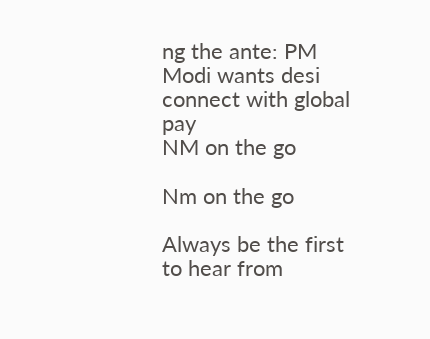ng the ante: PM Modi wants desi connect with global pay
NM on the go

Nm on the go

Always be the first to hear from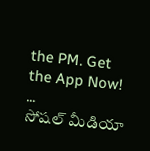the PM. Get the App Now!
...
సోషల్ మీడియా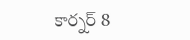కార్నర్ 8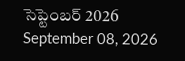సెప్టెంబర్ 2026
September 08, 2026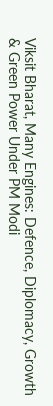Viksit Bharat, Many Engines: Defence, Diplomacy, Growth & Green Power Under PM Modi